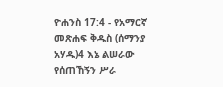ዮሐንስ 17:4 - የአማርኛ መጽሐፍ ቅዱስ (ሰማንያ አሃዱ)4 እኔ ልሠራው የሰጠኸኝን ሥራ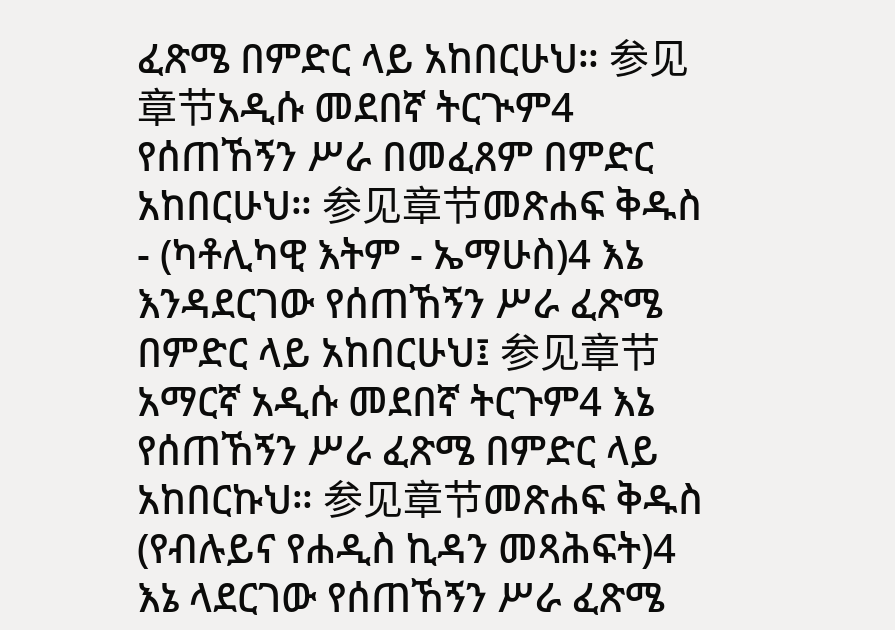ፈጽሜ በምድር ላይ አከበርሁህ። 参见章节አዲሱ መደበኛ ትርጒም4 የሰጠኸኝን ሥራ በመፈጸም በምድር አከበርሁህ። 参见章节መጽሐፍ ቅዱስ - (ካቶሊካዊ እትም - ኤማሁስ)4 እኔ እንዳደርገው የሰጠኸኝን ሥራ ፈጽሜ በምድር ላይ አከበርሁህ፤ 参见章节አማርኛ አዲሱ መደበኛ ትርጉም4 እኔ የሰጠኸኝን ሥራ ፈጽሜ በምድር ላይ አከበርኩህ። 参见章节መጽሐፍ ቅዱስ (የብሉይና የሐዲስ ኪዳን መጻሕፍት)4 እኔ ላደርገው የሰጠኸኝን ሥራ ፈጽሜ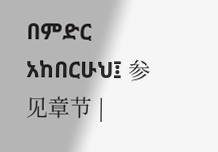በምድር አከበርሁህ፤ 参见章节 |